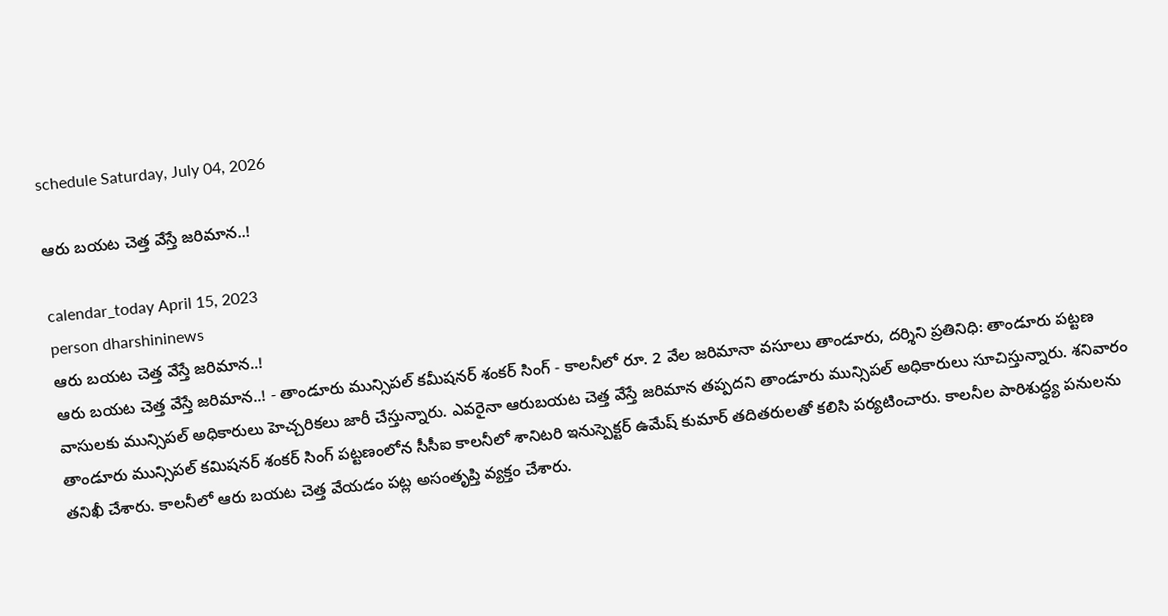schedule Saturday, July 04, 2026

ఆరు బయట చెత్త వేస్తే జరిమాన..!

calendar_today April 15, 2023
person dharshininews
ఆరు బయట చెత్త వేస్తే జరిమాన..!
ఆరు బయట చెత్త వేస్తే జరిమాన..! - తాండూరు మున్సిపల్ కమీషనర్ శంకర్ సింగ్ - కాలనీలో రూ. 2 వేల జరిమానా వసూలు తాండూరు, దర్శిని ప్రతినిధి: తాండూరు పట్టణ వాసులకు మున్సిపల్‌ అధికారులు హెచ్చరికలు జారీ చేస్తున్నారు. ఎవరైనా ఆరుబయట చెత్త వేస్తే జరిమాన తప్పదని తాండూరు మున్సిపల్ అధికారులు సూచిస్తున్నారు. శనివారం తాండూరు మున్సిపల్ కమిషనర్ శంకర్ సింగ్ పట్టణంలోన సీసీఐ కాలనీలో శానిటరి ఇనుస్పెక్టర్ ఉమేష్‌ కుమార్ తదితరులతో కలిసి పర్యటించారు. కాలనీల పారిశుద్ధ్య పనులను తనిఖీ చేశారు. కాలనీలో ఆరు బయట చెత్త వేయడం పట్ల అసంతృప్తి వ్యక్తం చేశారు.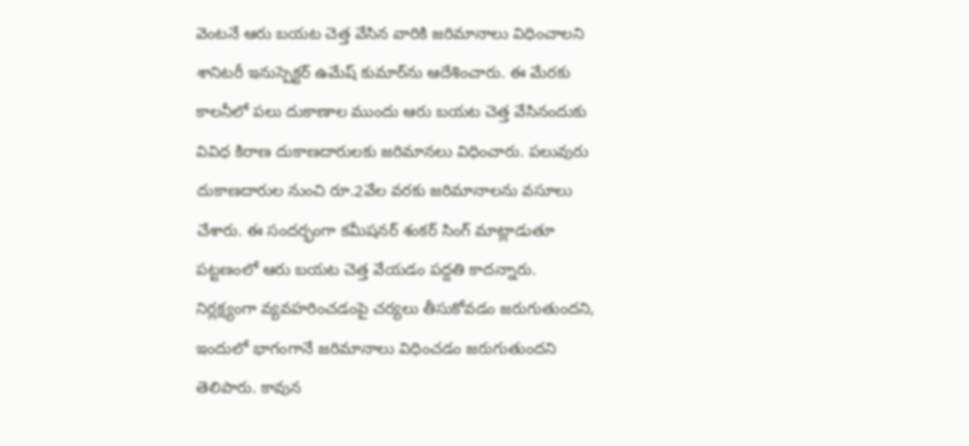వెంటనే ఆరు బయట చెత్త వేసిన వారికి జరిమానాలు విధించాలని శానిటరీ ఇనుస్పెక్టర్ ఉమేష్‌ కుమార్‌ను ఆదేశించారు. ఈ మేరకు కాలనీలో పలు దుకాణాల ముందు ఆరు బయట చెత్త వేసినందుకు వివిధ కిరాణ దుకాణదారులకు జరిమానలు విధించారు. పలువురు దుకాణదారుల నుంచి రూ.2వేల వరకు జరిమానాలను వసూలు చేశారు. ఈ సందర్భంగా కమీషనర్ శంకర్‌ సింగ్ మాట్లాడుతూ పట్టణంలో ఆరు బయట చెత్త వేయడం పద్దతి కాదన్నారు. నిర్లక్ష్యంగా వ్యవహరించడంపై చర్యలు తీసుకోవడం జరుగుతుందని, ఇందులో భాగంగానే జరిమానాలు విధించడం జరుగుతుందని తెలిపారు. కావున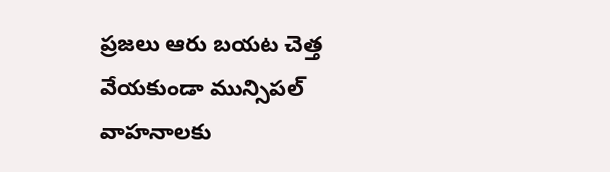ప్రజలు ఆరు బయట చెత్త వేయకుండా మున్సిపల్ వాహనాలకు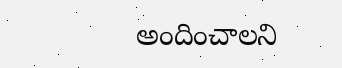అందించాలని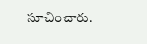సూచించారు.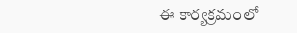ఈ కార్యక్రమంలో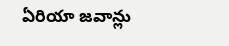ఏరియా జవాన్లు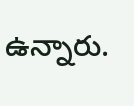ఉన్నారు.